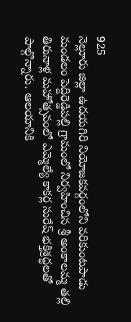925
నెల్లూరు జిల్లా ఉదయగిరి నియోజకవర్గంలోని వరికుంటపాడు మండలం పెద్దిరెడ్డిపల్లి గ్రామంలో నిర్వహించిన శ్రీ అంకాలమ్మ తల్లి తిరునాళ్ల మహోత్సవంలో ఎమ్మెల్యే కాకర్ల సురేష్ భక్తిశ్రద్ధలతో పాల్గొన్నారు. ఆలయానికి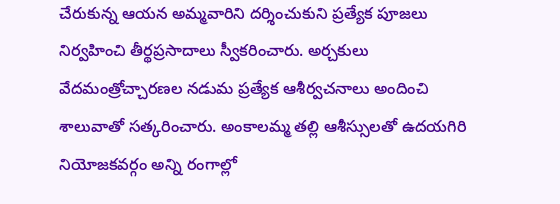చేరుకున్న ఆయన అమ్మవారిని దర్శించుకుని ప్రత్యేక పూజలు నిర్వహించి తీర్థప్రసాదాలు స్వీకరించారు. అర్చకులు వేదమంత్రోచ్చారణల నడుమ ప్రత్యేక ఆశీర్వచనాలు అందించి శాలువాతో సత్కరించారు. అంకాలమ్మ తల్లి ఆశీస్సులతో ఉదయగిరి నియోజకవర్గం అన్ని రంగాల్లో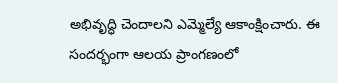అభివృద్ధి చెందాలని ఎమ్మెల్యే ఆకాంక్షించారు. ఈ సందర్భంగా ఆలయ ప్రాంగణంలో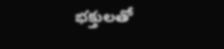భక్తులతో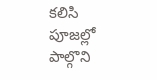కలిసి పూజల్లో పాల్గొని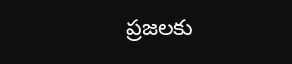ప్రజలకు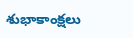శుభాకాంక్షలు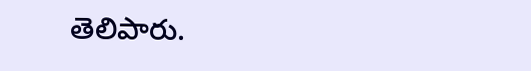తెలిపారు.